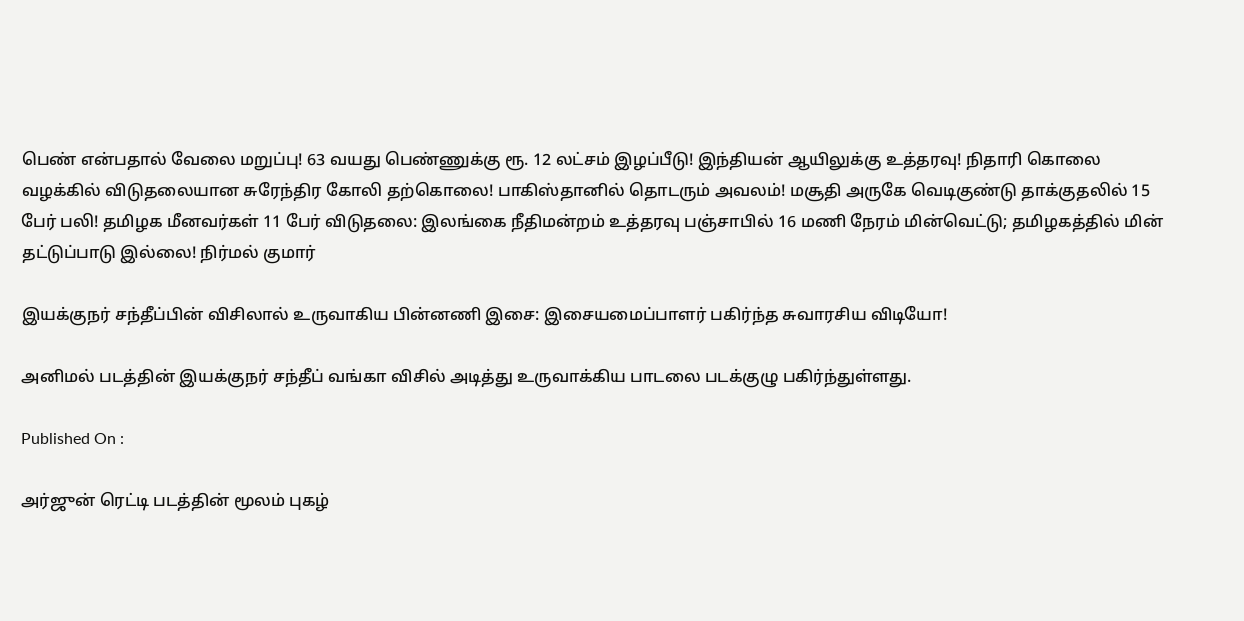பெண் என்பதால் வேலை மறுப்பு! 63 வயது பெண்ணுக்கு ரூ. 12 லட்சம் இழப்பீடு! இந்தியன் ஆயிலுக்கு உத்தரவு! நிதாரி கொலை வழக்கில் விடுதலையான சுரேந்திர கோலி தற்கொலை! பாகிஸ்தானில் தொடரும் அவலம்! மசூதி அருகே வெடிகுண்டு தாக்குதலில் 15 பேர் பலி! தமிழக மீனவர்கள் 11 பேர் விடுதலை: இலங்கை நீதிமன்றம் உத்தரவு பஞ்சாபில் 16 மணி நேரம் மின்வெட்டு; தமிழகத்தில் மின் தட்டுப்பாடு இல்லை! நிர்மல் குமார்

இயக்குநர் சந்தீப்பின் விசிலால் உருவாகிய பின்னணி இசை: இசையமைப்பாளர் பகிர்ந்த சுவாரசிய விடியோ!

அனிமல் படத்தின் இயக்குநர் சந்தீப் வங்கா விசில் அடித்து உருவாக்கிய பாடலை படக்குழு பகிர்ந்துள்ளது.

Published On :

அர்ஜுன் ரெட்டி படத்தின் மூலம் புகழ்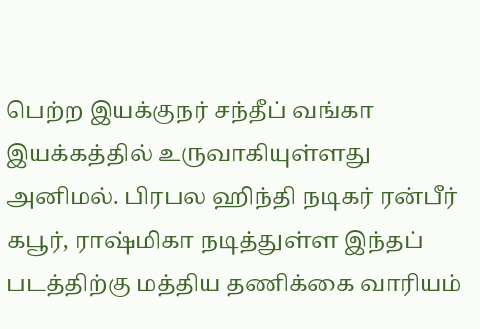பெற்ற இயக்குநர் சந்தீப் வங்கா இயக்கத்தில் உருவாகியுள்ளது அனிமல். பிரபல ஹிந்தி நடிகர் ரன்பீர் கபூர், ராஷ்மிகா நடித்துள்ள இந்தப் படத்திற்கு மத்திய தணிக்கை வாரியம்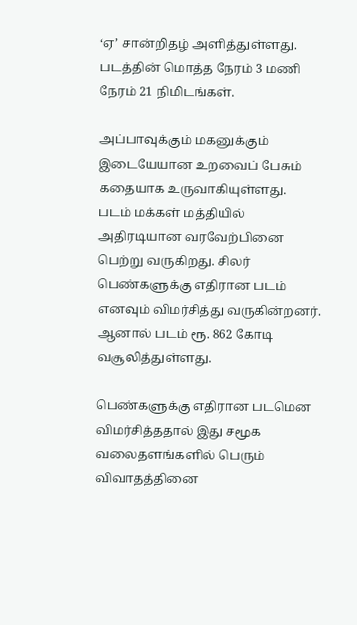‘ஏ’ சான்றிதழ் அளித்துள்ளது. படத்தின் மொத்த நேரம் 3 மணி நேரம் 21 நிமிடங்கள்.

அப்பாவுக்கும் மகனுக்கும் இடையேயான உறவைப் பேசும் கதையாக உருவாகியுள்ளது. படம் மக்கள் மத்தியில் அதிரடியான வரவேற்பினை பெற்று வருகிறது. சிலர் பெண்களுக்கு எதிரான படம் எனவும் விமர்சித்து வருகின்றனர். ஆனால் படம் ரூ. 862 கோடி வசூலித்துள்ளது.

பெண்களுக்கு எதிரான படமென விமர்சித்ததால் இது சமூக வலைதளங்களில் பெரும் விவாதத்தினை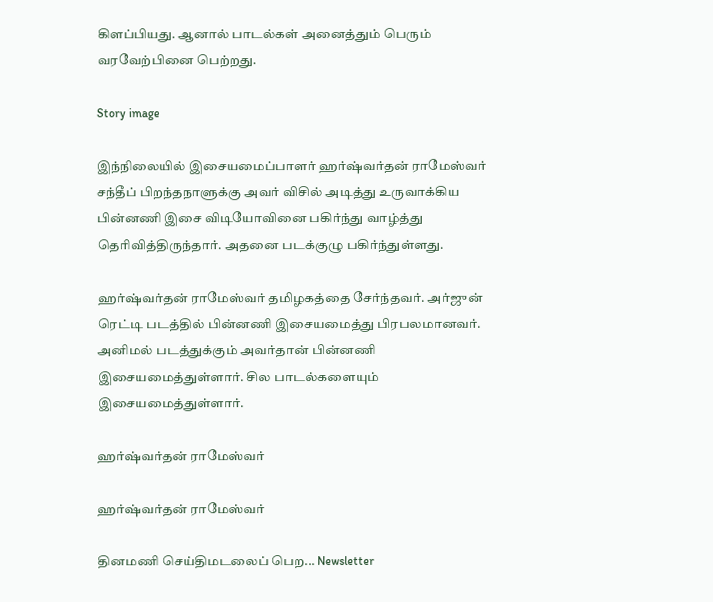கிளப்பியது. ஆனால் பாடல்கள் அனைத்தும் பெரும் வரவேற்பினை பெற்றது.

Story image

இந்நிலையில் இசையமைப்பாளர் ஹர்ஷ்வர்தன் ராமேஸ்வர் சந்தீப் பிறந்தநாளுக்கு அவர் விசில் அடித்து உருவாக்கிய பின்னணி இசை விடியோவினை பகிர்ந்து வாழ்த்து தெரிவித்திருந்தார். அதனை படக்குழு பகிர்ந்துள்ளது.

ஹர்ஷ்வர்தன் ராமேஸ்வர் தமிழகத்தை சேர்ந்தவர். அர்ஜுன் ரெட்டி படத்தில் பின்னணி இசையமைத்து பிரபலமானவர். அனிமல் படத்துக்கும் அவர்தான் பின்னணி இசையமைத்துள்ளார். சில பாடல்களையும் இசையமைத்துள்ளார்.

ஹர்ஷ்வர்தன் ராமேஸ்வர்

ஹர்ஷ்வர்தன் ராமேஸ்வர்

தினமணி செய்திமடலைப் பெற... Newsletter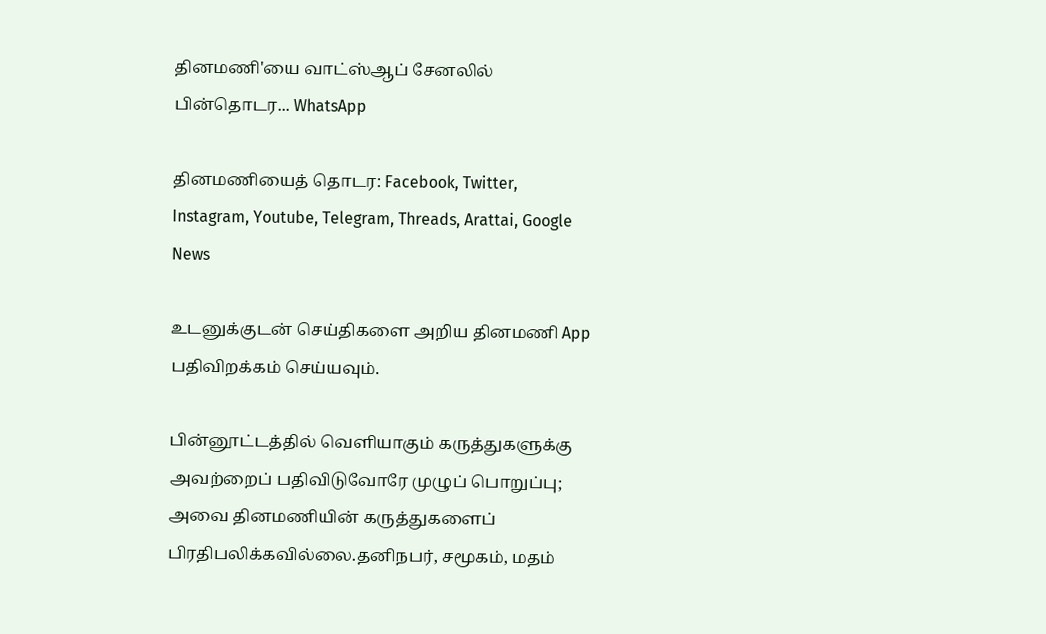தினமணி'யை வாட்ஸ்ஆப் சேனலில் பின்தொடர... WhatsApp

தினமணியைத் தொடர: Facebook, Twitter, Instagram, Youtube, Telegram, Threads, Arattai, Google News

உடனுக்குடன் செய்திகளை அறிய தினமணி App பதிவிறக்கம் செய்யவும்.

பின்னூட்டத்தில் வெளியாகும் கருத்துகளுக்கு அவற்றைப் பதிவிடுவோரே முழுப் பொறுப்பு; அவை தினமணியின் கருத்துகளைப் பிரதிபலிக்கவில்லை.தனிநபர், சமூகம், மதம்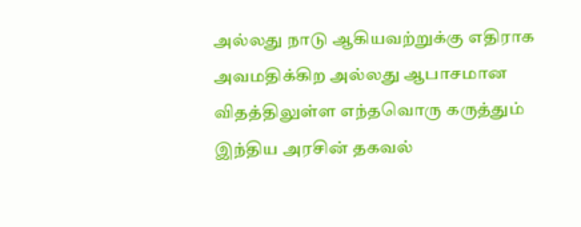அல்லது நாடு ஆகியவற்றுக்கு எதிராக அவமதிக்கிற அல்லது ஆபாசமான விதத்திலுள்ள எந்தவொரு கருத்தும் இந்திய அரசின் தகவல்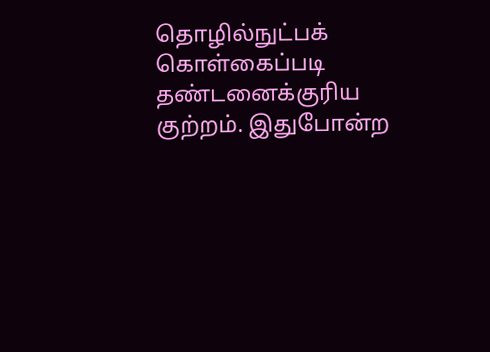தொழில்நுட்பக் கொள்கைப்படி தண்டனைக்குரிய குற்றம். இதுபோன்ற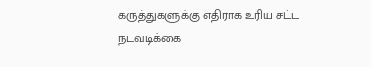கருத்துகளுக்கு எதிராக உரிய சட்ட நடவடிக்கை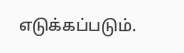எடுக்கப்படும்.